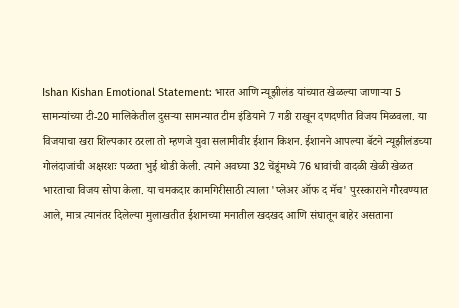Ishan Kishan Emotional Statement: भारत आणि न्यूझीलंड यांच्यात खेळल्या जाणाऱ्या 5 सामन्यांच्या टी-20 मालिकेतील दुसऱ्या सामन्यात टीम इंडियाने 7 गडी राखून दणदणीत विजय मिळवला. या विजयाचा खरा शिल्पकार ठरला तो म्हणजे युवा सलामीवीर ईशान किशन. ईशानने आपल्या बॅटने न्यूझीलंडच्या गोलंदाजांची अक्षरशः पळता भुई थोडी केली. त्याने अवघ्या 32 चेंडूंमध्ये 76 धावांची वादळी खेळी खेळत भारताचा विजय सोपा केला. या चमकदार कामगिरीसाठी त्याला 'प्लेअर ऑफ द मॅच' पुरस्काराने गौरवण्यात आले, मात्र त्यानंतर दिलेल्या मुलाखतीत ईशानच्या मनातील खदखद आणि संघातून बाहेर असताना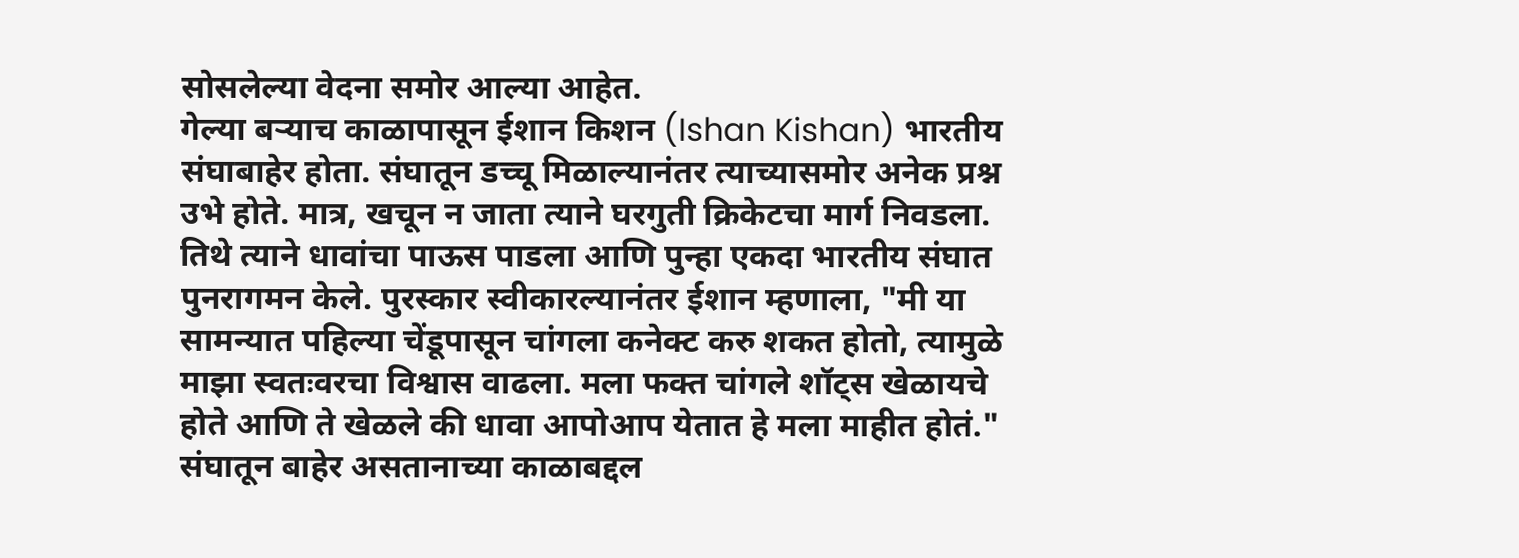सोसलेल्या वेदना समोर आल्या आहेत.
गेल्या बऱ्याच काळापासून ईशान किशन (Ishan Kishan) भारतीय संघाबाहेर होता. संघातून डच्चू मिळाल्यानंतर त्याच्यासमोर अनेक प्रश्न उभे होते. मात्र, खचून न जाता त्याने घरगुती क्रिकेटचा मार्ग निवडला. तिथे त्याने धावांचा पाऊस पाडला आणि पुन्हा एकदा भारतीय संघात पुनरागमन केले. पुरस्कार स्वीकारल्यानंतर ईशान म्हणाला, "मी या सामन्यात पहिल्या चेंडूपासून चांगला कनेक्ट करु शकत होतो, त्यामुळे माझा स्वतःवरचा विश्वास वाढला. मला फक्त चांगले शॉट्स खेळायचे होते आणि ते खेळले की धावा आपोआप येतात हे मला माहीत होतं."
संघातून बाहेर असतानाच्या काळाबद्दल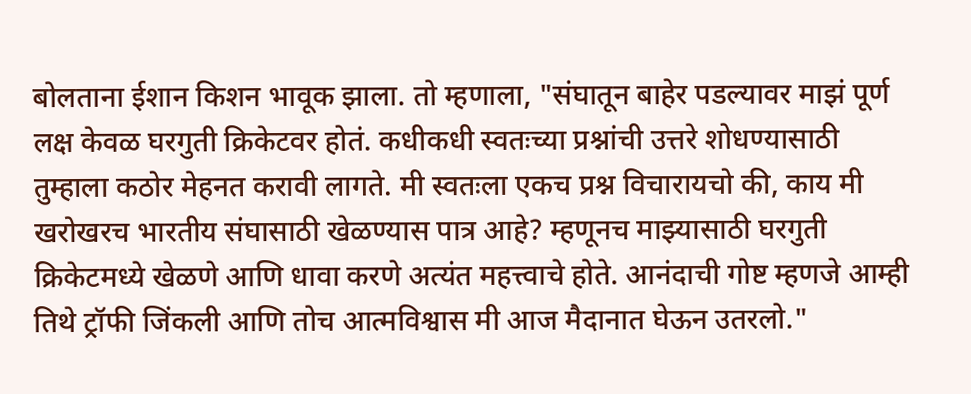बोलताना ईशान किशन भावूक झाला. तो म्हणाला, "संघातून बाहेर पडल्यावर माझं पूर्ण लक्ष केवळ घरगुती क्रिकेटवर होतं. कधीकधी स्वतःच्या प्रश्नांची उत्तरे शोधण्यासाठी तुम्हाला कठोर मेहनत करावी लागते. मी स्वतःला एकच प्रश्न विचारायचो की, काय मी खरोखरच भारतीय संघासाठी खेळण्यास पात्र आहे? म्हणूनच माझ्यासाठी घरगुती क्रिकेटमध्ये खेळणे आणि धावा करणे अत्यंत महत्त्वाचे होते. आनंदाची गोष्ट म्हणजे आम्ही तिथे ट्रॉफी जिंकली आणि तोच आत्मविश्वास मी आज मैदानात घेऊन उतरलो."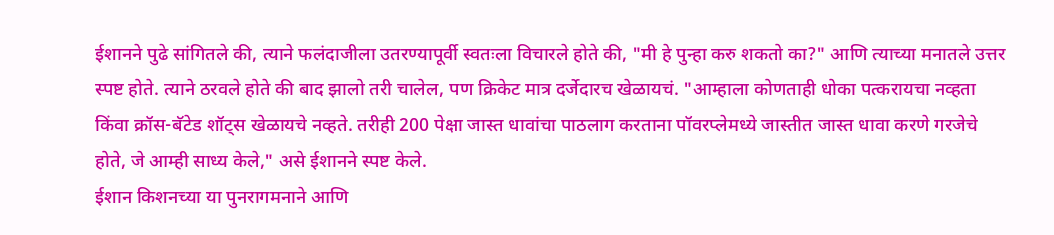ईशानने पुढे सांगितले की, त्याने फलंदाजीला उतरण्यापूर्वी स्वतःला विचारले होते की, "मी हे पुन्हा करु शकतो का?" आणि त्याच्या मनातले उत्तर स्पष्ट होते. त्याने ठरवले होते की बाद झालो तरी चालेल, पण क्रिकेट मात्र दर्जेदारच खेळायचं. "आम्हाला कोणताही धोका पत्करायचा नव्हता किंवा क्रॉस-बॅटेड शॉट्स खेळायचे नव्हते. तरीही 200 पेक्षा जास्त धावांचा पाठलाग करताना पॉवरप्लेमध्ये जास्तीत जास्त धावा करणे गरजेचे होते, जे आम्ही साध्य केले," असे ईशानने स्पष्ट केले.
ईशान किशनच्या या पुनरागमनाने आणि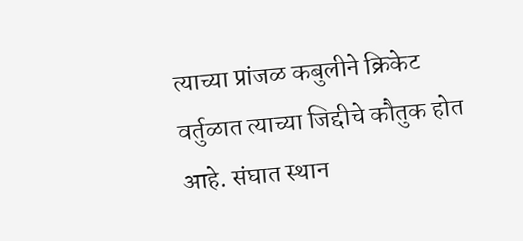त्याच्या प्रांजळ कबुलीने क्रिकेट वर्तुळात त्याच्या जिद्दीचे कौतुक होत आहे. संघात स्थान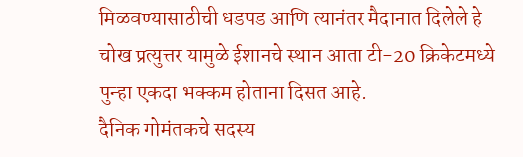मिळवण्यासाठीची धडपड आणि त्यानंतर मैदानात दिलेले हे चोख प्रत्युत्तर यामुळे ईशानचे स्थान आता टी-20 क्रिकेटमध्ये पुन्हा एकदा भक्कम होताना दिसत आहे.
दैनिक गोमंतकचे सदस्य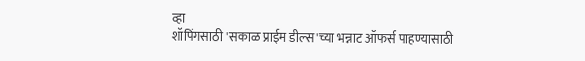व्हा
शॉपिंगसाठी 'सकाळ प्राईम डील्स'च्या भन्नाट ऑफर्स पाहण्यासाठी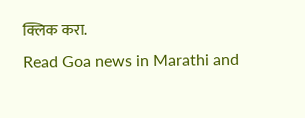क्लिक करा.
Read Goa news in Marathi and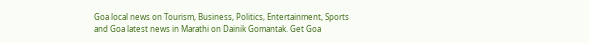Goa local news on Tourism, Business, Politics, Entertainment, Sports and Goa latest news in Marathi on Dainik Gomantak. Get Goa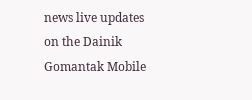news live updates on the Dainik Gomantak Mobile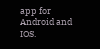app for Android and IOS.